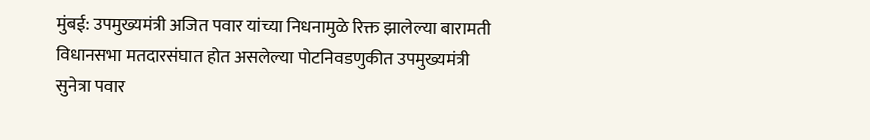मुंबई: उपमुख्यमंत्री अजित पवार यांच्या निधनामुळे रिक्त झालेल्या बारामती विधानसभा मतदारसंघात होत असलेल्या पोटनिवडणुकीत उपमुख्यमंत्री सुनेत्रा पवार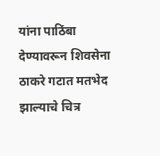यांना पाठिंबा देण्यावरून शिवसेना ठाकरे गटात मतभेद झाल्याचे चित्र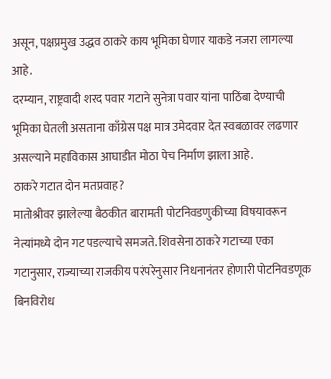असून, पक्षप्रमुख उद्धव ठाकरे काय भूमिका घेणार याकडे नजरा लागल्या आहे.
दरम्यान, राष्ट्रवादी शरद पवार गटाने सुनेत्रा पवार यांना पाठिंबा देण्याची भूमिका घेतली असताना काँग्रेस पक्ष मात्र उमेदवार देत स्वबळावर लढणार असल्याने महाविकास आघाडीत मोठा पेच निर्माण झाला आहे.
ठाकरे गटात दोन मतप्रवाह?
मातोश्रीवर झालेल्या बैठकीत बारामती पोटनिवडणुकीच्या विषयावरून नेत्यांमध्ये दोन गट पडल्याचे समजते. शिवसेना ठाकरे गटाच्या एका गटानुसार, राज्याच्या राजकीय परंपरेनुसार निधनानंतर होणारी पोटनिवडणूक बिनविरोध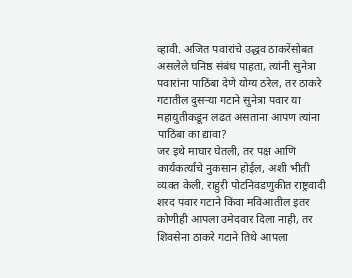व्हावी. अजित पवारांचे उद्धव ठाकरेंसोबत असलेले घनिष्ठ संबंध पाहता, त्यांनी सुनेत्रा पवारांना पाठिंबा देणे योग्य ठरेल, तर ठाकरे गटातील दुसऱ्या गटाने सुनेत्रा पवार या महायुतीकडून लढत असताना आपण त्यांना पाठिंबा का द्यावा?
जर इथे माघार घेतली, तर पक्ष आणि कार्यकर्त्यांचे नुकसान होईल, अशी भीती व्यक्त केली. राहुरी पोटनिवडणुकीत राष्ट्रवादी शरद पवार गटाने किंवा मविआतील इतर कोणीही आपला उमेदवार दिला नाही, तर शिवसेना ठाकरे गटाने तिथे आपला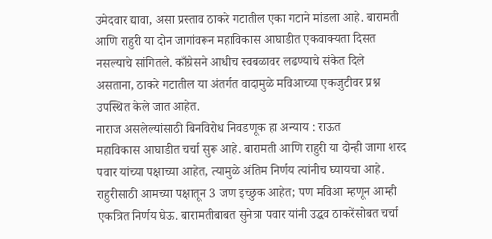उमेदवार द्यावा, असा प्रस्ताव ठाकरे गटातील एका गटाने मांडला आहे. बारामती आणि राहुरी या दोन जागांवरून महाविकास आघाडीत एकवाक्यता दिसत नसल्याचे सांगितले. काँग्रेसने आधीच स्वबळावर लढण्याचे संकेत दिले असताना, ठाकरे गटातील या अंतर्गत वादामुळे मविआच्या एकजुटीवर प्रश्न उपस्थित केले जात आहेत.
नाराज असलेल्यांसाठी बिनविरोध निवडणूक हा अन्याय : राऊत
महाविकास आघाडीत चर्चा सुरू आहे. बारामती आणि राहुरी या दोन्ही जागा शरद पवार यांच्या पक्षाच्या आहेत, त्यामुळे अंतिम निर्णय त्यांनीच घ्यायचा आहे. राहुरीसाठी आमच्या पक्षातून 3 जण इच्छुक आहेत; पण मविआ म्हणून आम्ही एकत्रित निर्णय घेऊ. बारामतीबाबत सुनेत्रा पवार यांनी उद्धव ठाकरेंसोबत चर्चा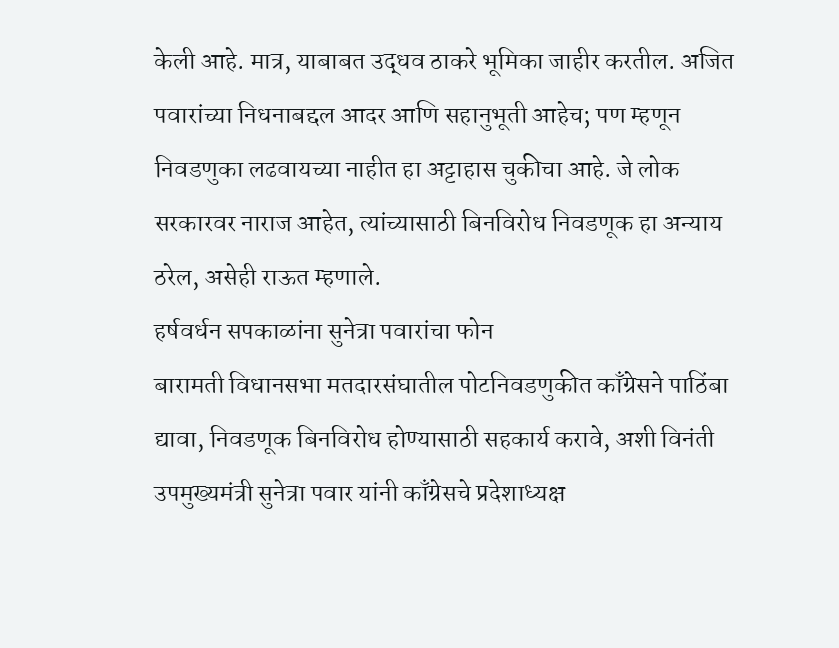केली आहे. मात्र, याबाबत उद्धव ठाकरे भूमिका जाहीर करतील. अजित पवारांच्या निधनाबद्दल आदर आणि सहानुभूती आहेच; पण म्हणून निवडणुका लढवायच्या नाहीत हा अट्टाहास चुकीचा आहे. जे लोक सरकारवर नाराज आहेत, त्यांच्यासाठी बिनविरोध निवडणूक हा अन्याय ठरेल, असेही राऊत म्हणाले.
हर्षवर्धन सपकाळांना सुनेत्रा पवारांचा फोन
बारामती विधानसभा मतदारसंघातील पोटनिवडणुकीत काँग्रेसने पाठिंबा द्यावा, निवडणूक बिनविरोध होण्यासाठी सहकार्य करावे, अशी विनंती उपमुख्यमंत्री सुनेत्रा पवार यांनी काँग्रेसचे प्रदेशाध्यक्ष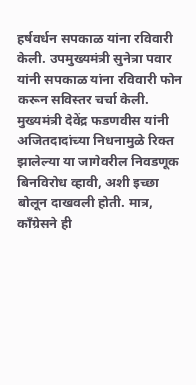हर्षवर्धन सपकाळ यांना रविवारी केली. उपमुख्यमंत्री सुनेत्रा पवार यांनी सपकाळ यांना रविवारी फोन करून सविस्तर चर्चा केली. मुख्यमंत्री देवेंद्र फडणवीस यांनी अजितदादांच्या निधनामुळे रिक्त झालेल्या या जागेवरील निवडणूक बिनविरोध व्हावी, अशी इच्छा बोलून दाखवली होती. मात्र, काँग्रेसने ही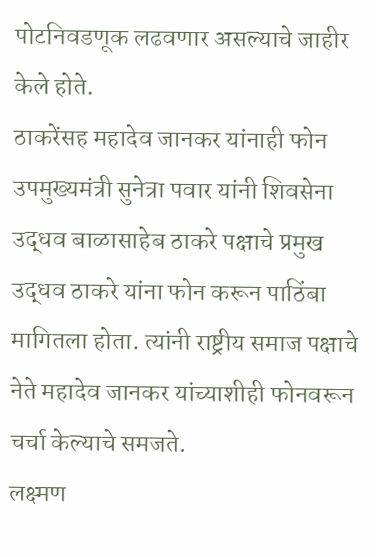पोटनिवडणूक लढवणार असल्याचे जाहीर केले होते.
ठाकरेंसह महादेव जानकर यांनाही फोन
उपमुख्यमंत्री सुनेत्रा पवार यांनी शिवसेना उद्धव बाळासाहेब ठाकरे पक्षाचे प्रमुख उद्धव ठाकरे यांना फोन करून पाठिंबा मागितला होता. त्यांनी राष्ट्रीय समाज पक्षाचे नेते महादेव जानकर यांच्याशीही फोनवरून चर्चा केल्याचे समजते.
लक्ष्मण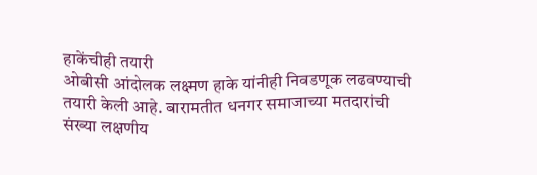हाकेंचीही तयारी
ओबीसी आंदोलक लक्ष्मण हाके यांनीही निवडणूक लढवण्याची तयारी केली आहे. बारामतीत धनगर समाजाच्या मतदारांची संख्या लक्षणीय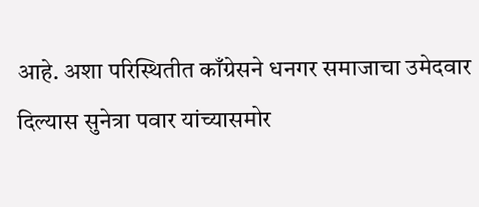आहे. अशा परिस्थितीत काँग्रेसने धनगर समाजाचा उमेदवार दिल्यास सुनेत्रा पवार यांच्यासमोर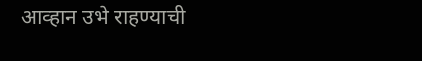आव्हान उभे राहण्याची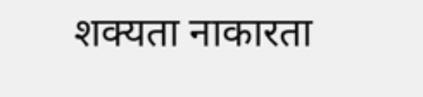शक्यता नाकारता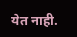येत नाही.